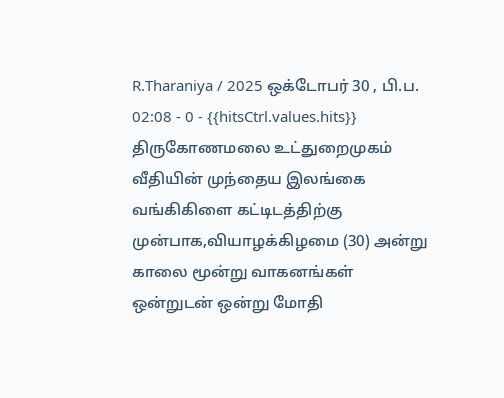R.Tharaniya / 2025 ஒக்டோபர் 30 , பி.ப. 02:08 - 0 - {{hitsCtrl.values.hits}}
திருகோணமலை உட்துறைமுகம் வீதியின் முந்தைய இலங்கை வங்கிகிளை கட்டிடத்திற்கு முன்பாக,வியாழக்கிழமை (30) அன்று காலை மூன்று வாகனங்கள் ஒன்றுடன் ஒன்று மோதி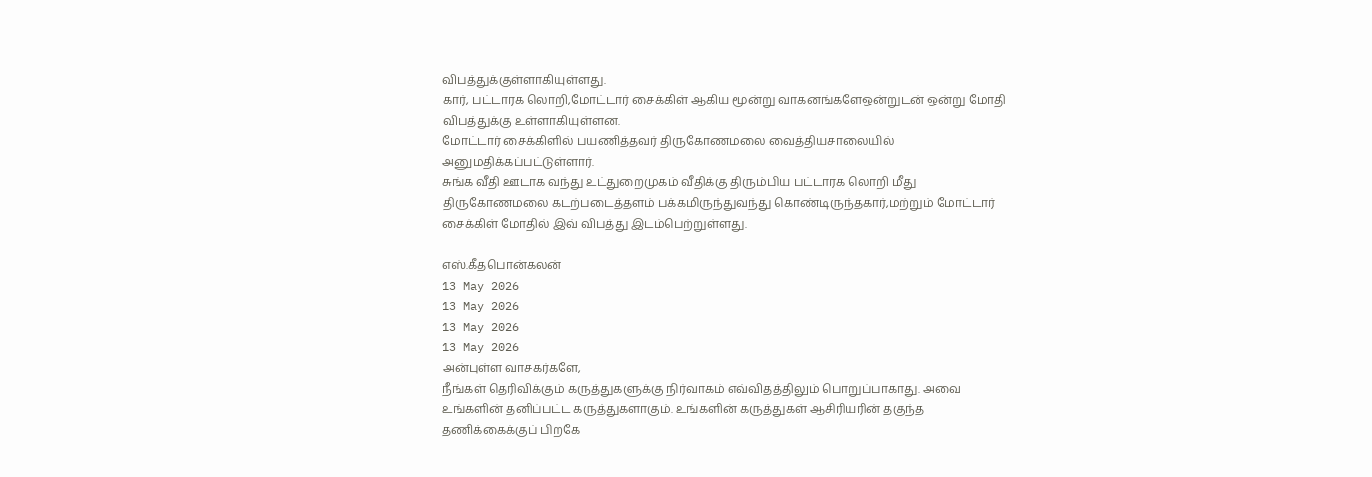விபத்துக்குள்ளாகியுள்ளது.
கார், பட்டாரக லொறி,மோட்டார் சைக்கிள் ஆகிய மூன்று வாகனங்களேஒன்றுடன் ஒன்று மோதி விபத்துக்கு உள்ளாகியுள்ளன.
மோட்டார் சைக்கிளில் பயணித்தவர் திருகோணமலை வைத்தியசாலையில் அனுமதிக்கப்பட்டுள்ளார்.
சுங்க வீதி ஊடாக வந்து உட்துறைமுகம் வீதிக்கு திரும்பிய பட்டாரக லொறி மீது திருகோணமலை கடற்படைத்தளம் பக்கமிருந்துவந்து கொண்டிருந்தகார்,மற்றும் மோட்டார் சைக்கிள் மோதில் இவ் விபத்து இடம்பெற்றுள்ளது.

எஸ்.கீதபொன்கலன்
13 May 2026
13 May 2026
13 May 2026
13 May 2026
அன்புள்ள வாசகர்களே,
நீங்கள் தெரிவிக்கும் கருத்துகளுக்கு நிர்வாகம் எவ்விதத்திலும் பொறுப்பாகாது. அவை உங்களின் தனிப்பட்ட கருத்துகளாகும். உங்களின் கருத்துகள் ஆசிரியரின் தகுந்த தணிக்கைக்குப் பிறகே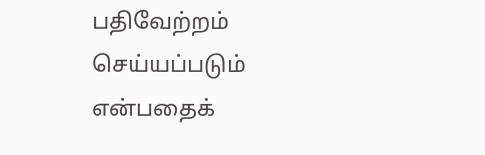பதிவேற்றம் செய்யப்படும் என்பதைக்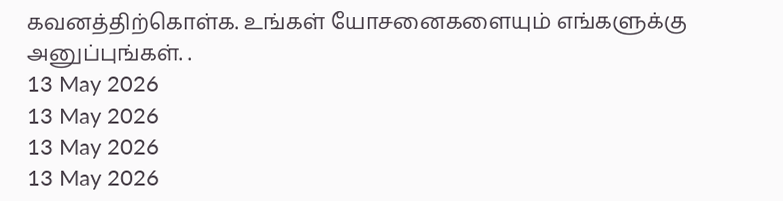கவனத்திற்கொள்க. உங்கள் யோசனைகளையும் எங்களுக்கு அனுப்புங்கள். .
13 May 2026
13 May 2026
13 May 2026
13 May 2026